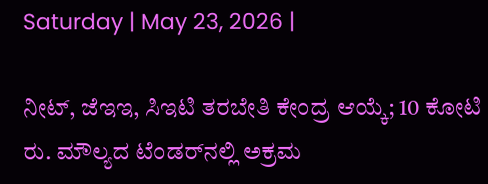Saturday | May 23, 2026 |

ನೀಟ್‌, ಜೆಇಇ, ಸಿಇಟಿ ತರಬೇತಿ ಕೇಂದ್ರ ಆಯ್ಕೆ; 10 ಕೋಟಿ ರು. ಮೌಲ್ಯದ ಟೆಂಡರ್‌ನಲ್ಲಿ ಅಕ್ರಮ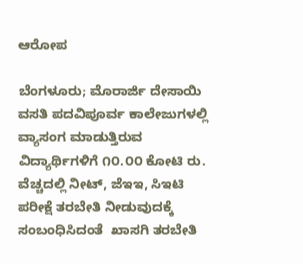ಆರೋಪ

ಬೆಂಗಳೂರು; ಮೊರಾರ್ಜಿ ದೇಸಾಯಿ ವಸತಿ ಪದವಿಪೂರ್ವ ಕಾಲೇಜುಗಳಲ್ಲಿ ವ್ಯಾಸಂಗ ಮಾಡುತ್ತಿರುವ ವಿದ್ಯಾರ್ಥಿಗಳಿಗೆ ೧೦.೦೦ ಕೋಟಿ ರು. ವೆಚ್ಚದಲ್ಲಿ ನೀಟ್‌, ಜೆಇಇ, ಸಿಇಟಿ ಪರೀಕ್ಷೆ ತರಬೇತಿ ನೀಡುವುದಕ್ಕೆ ಸಂಬಂಧಿಸಿದಂತೆ  ಖಾಸಗಿ ತರಬೇತಿ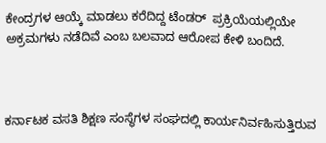ಕೇಂದ್ರಗಳ ಆಯ್ಕೆ ಮಾಡಲು ಕರೆದಿದ್ದ ಟೆಂಡರ್‌  ಪ್ರಕ್ರಿಯೆಯಲ್ಲಿಯೇ ಅಕ್ರಮಗಳು ನಡೆದಿವೆ ಎಂಬ ಬಲವಾದ ಆರೋಪ ಕೇಳಿ ಬಂದಿದೆ.



ಕರ್ನಾಟಕ ವಸತಿ ಶಿಕ್ಷಣ ಸಂಸ್ಥೆಗಳ ಸಂಘದಲ್ಲಿ ಕಾರ್ಯನಿರ್ವಹಿಸುತ್ತಿರುವ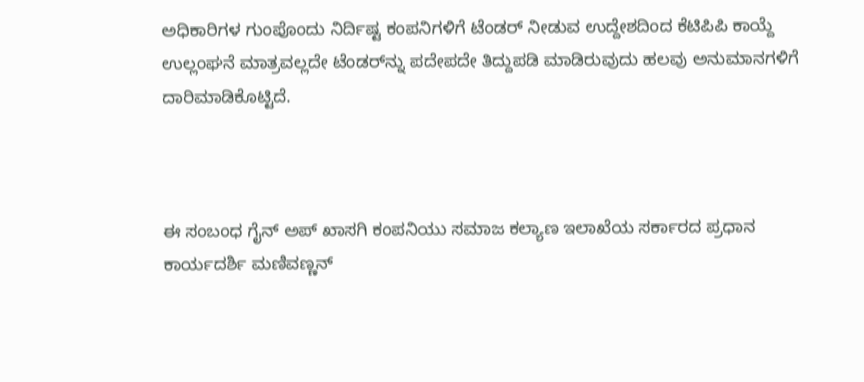ಅಧಿಕಾರಿಗಳ ಗುಂಪೊಂದು ನಿರ್ದಿಷ್ಟ ಕಂಪನಿಗಳಿಗೆ ಟೆಂಡರ್‍‌ ನೀಡುವ ಉದ್ದೇಶದಿಂದ ಕೆಟಿಪಿಪಿ ಕಾಯ್ದೆ ಉಲ್ಲಂಘನೆ ಮಾತ್ರವಲ್ಲದೇ ಟೆಂಡರ್‍‌ನ್ನು ಪದೇಪದೇ ತಿದ್ದುಪಡಿ ಮಾಡಿರುವುದು ಹಲವು ಅನುಮಾನಗಳಿಗೆ ದಾರಿಮಾಡಿಕೊಟ್ಟಿದೆ.



ಈ ಸಂಬಂಧ ಗೈನ್‌ ಅಪ್‌ ಖಾಸಗಿ ಕಂಪನಿಯು ಸಮಾಜ ಕಲ್ಯಾಣ ಇಲಾಖೆಯ ಸರ್ಕಾರದ ಪ್ರಧಾನ ಕಾರ್ಯದರ್ಶಿ ಮಣಿವಣ್ಣನ್‌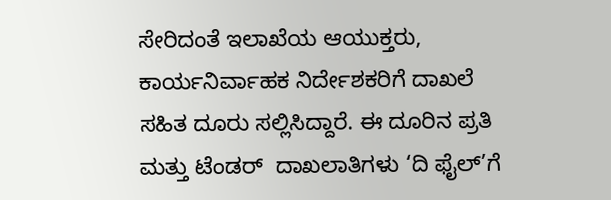ಸೇರಿದಂತೆ ಇಲಾಖೆಯ ಆಯುಕ್ತರು, ಕಾರ್ಯನಿರ್ವಾಹಕ ನಿರ್ದೇಶಕರಿಗೆ ದಾಖಲೆ ಸಹಿತ ದೂರು ಸಲ್ಲಿಸಿದ್ದಾರೆ. ಈ ದೂರಿನ ಪ್ರತಿ ಮತ್ತು ಟೆಂಡರ್‌  ದಾಖಲಾತಿಗಳು ‘ದಿ ಫೈಲ್‌’ಗೆ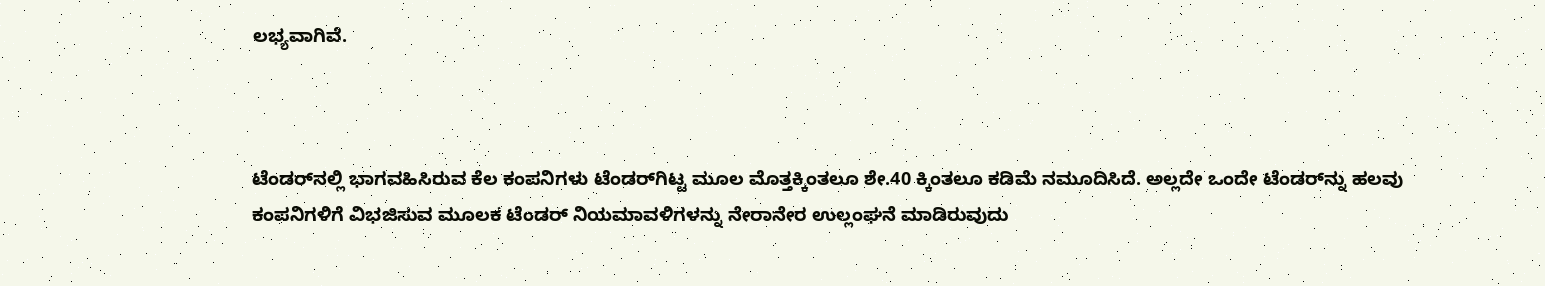ಲಭ್ಯವಾಗಿವೆ.



ಟೆಂಡರ್‍‌ನಲ್ಲಿ ಭಾಗವಹಿಸಿರುವ ಕೆಲ ಕಂಪನಿಗಳು ಟೆಂಡರ್‍‌ಗಿಟ್ಟ ಮೂಲ ಮೊತ್ತಕ್ಕಿಂತಲೂ ಶೇ.40 ಕ್ಕಿಂತಲೂ ಕಡಿಮೆ ನಮೂದಿಸಿದೆ. ಅಲ್ಲದೇ ಒಂದೇ ಟೆಂಡರ್‍‌ನ್ನು ಹಲವು ಕಂಪನಿಗಳಿಗೆ ವಿಭಜಿಸುವ ಮೂಲಕ ಟೆಂಡರ್‍‌ ನಿಯಮಾವಳಿಗಳನ್ನು ನೇರಾನೇರ ಉಲ್ಲಂಘನೆ ಮಾಡಿರುವುದು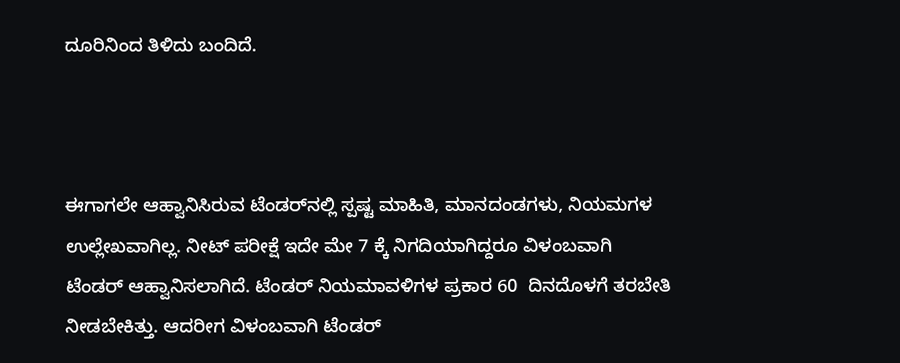ದೂರಿನಿಂದ ತಿಳಿದು ಬಂದಿದೆ.



ಈಗಾಗಲೇ ಆಹ್ವಾನಿಸಿರುವ ಟೆಂಡರ್‍‌ನಲ್ಲಿ ಸ್ಪಷ್ಟ ಮಾಹಿತಿ, ಮಾನದಂಡಗಳು, ನಿಯಮಗಳ ಉಲ್ಲೇಖವಾಗಿಲ್ಲ. ನೀಟ್ ಪರೀಕ್ಷೆ ಇದೇ ಮೇ 7 ಕ್ಕೆ ನಿಗದಿಯಾಗಿದ್ದರೂ ವಿಳಂಬವಾಗಿ ಟೆಂಡರ್ ಆಹ್ವಾನಿಸಲಾಗಿದೆ. ಟೆಂಡರ್ ನಿಯಮಾವಳಿಗಳ ಪ್ರಕಾರ 60  ದಿನದೊಳಗೆ ತರಬೇತಿ ನೀಡಬೇಕಿತ್ತು. ಆದರೀಗ ವಿಳಂಬವಾಗಿ ಟೆಂಡರ್‌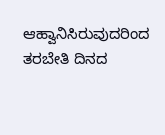ಆಹ್ವಾನಿಸಿರುವುದರಿಂದ ತರಬೇತಿ ದಿನದ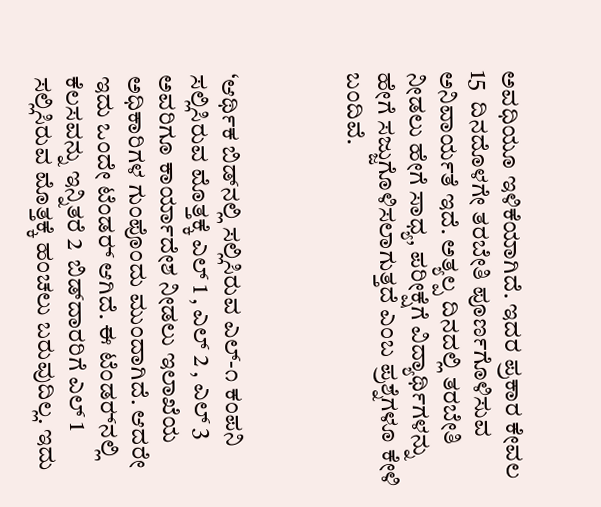ಅವಧಿಯೂ ಇಳಿಕೆಯಾಗಿದೆ. ಇದರ ಪ್ರಕಾರ ಕೇವಲ 15  ದಿನದೊಳಗೇ ತರಬೇತಿ ಪೂರ್ಣಗೊಳಿಸುವ ಅನಿವಾರ್ಯತೆ ಇದೆ. ಅತ್ಯಲ್ಪ ದಿನದಲ್ಲಿ ತರಬೇತಿ ನೀಡಲು ಹೇಗೆ ಸಾಧ್ಯ, ಪರೀಕ್ಷೆಗೆ ವಿದ್ಯಾರ್ಥಿಗಳನ್ನು ಹೇಗೆ ಸಜ್ಜುಗೊಳಿಸಲಾಗುತ್ತದೆ ಎಂಬ ಪ್ರಶ್ನೆಗಳೂ ಕೇಳಿ ಬಂದಿವೆ.



‘ಆರ್ಥಿಕ ಬಿಡ್‌ನಲ್ಲಿ ಸಲ್ಲಿಸಿರುವ ಎಲ್‌-೧ ಕಂಪನಿ ಸಲ್ಲಿಸಿರುವ ಮೊತ್ತಕ್ಕೆ ಎಲ್‌ 1 , ಎಲ್‌ 2 , ಎಲ್‌ 3  ಅವರಿಗೂ ಕಾರ್ಯಾದೇಶ ನೀಡಲು ಇಲಾಖೆಯ ಅಧಿಕಾರಿಗಳ ಗುಂಪೊಂದು ಮುಂದಾಗಿದೆ. ಆದರೇ ಇದು ಒಂದೇ ಟೆಂಡರ್‍‌ ಆಗಿದೆ. ಈ ಟೆಂಡರ್‍‌ನಲ್ಲಿ ಕೆಲಸವನ್ನು ಇನ್ನಿತರೆ 2  ಬಿಡ್‌ದಾರರಿಗೆ ಎಲ್‌ 1  ಸಲ್ಲಿಸಿರುವ ಮೊತ್ತಕ್ಕೆ ಹಂಚಲು ಬರುವುದಿಲ್ಲ. ಇದು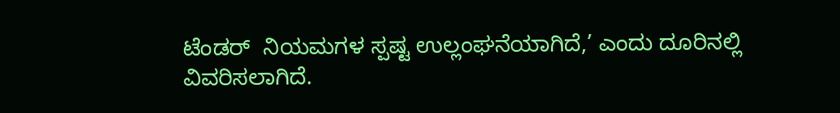ಟೆಂಡರ್‌  ನಿಯಮಗಳ ಸ್ಪಷ್ಟ ಉಲ್ಲಂಘನೆಯಾಗಿದೆ,’ ಎಂದು ದೂರಿನಲ್ಲಿ ವಿವರಿಸಲಾಗಿದೆ.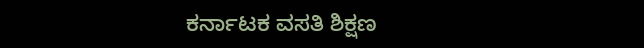ಕರ್ನಾಟಕ ವಸತಿ ಶಿಕ್ಷಣ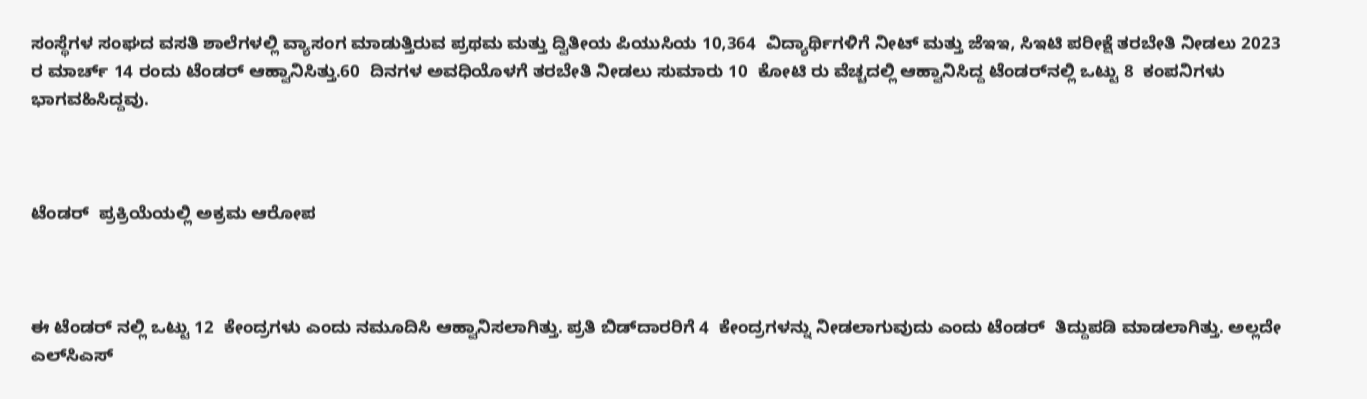ಸಂಸ್ಥೆಗಳ ಸಂಘದ ವಸತಿ ಶಾಲೆಗಳಲ್ಲಿ ವ್ಯಾಸಂಗ ಮಾಡುತ್ತಿರುವ ಪ್ರಥಮ ಮತ್ತು ದ್ವಿತೀಯ ಪಿಯುಸಿಯ 10,364  ವಿದ್ಯಾರ್ಥಿಗಳಿಗೆ ನೀಟ್ ಮತ್ತು ಜೆಇಇ, ಸಿಇಟಿ ಪರೀಕ್ಷೆ ತರಬೇತಿ ನೀಡಲು 2023 ರ ಮಾರ್ಚ್‌ 14 ರಂದು ಟೆಂಡರ್ ಆಹ್ವಾನಿಸಿತ್ತು.60  ದಿನಗಳ ಅವಧಿಯೊಳಗೆ ತರಬೇತಿ ನೀಡಲು ಸುಮಾರು 10  ಕೋಟಿ ರು ವೆಚ್ಚದಲ್ಲಿ ಆಹ್ವಾನಿಸಿದ್ದ ಟೆಂಡರ್‌ನಲ್ಲಿ ಒಟ್ಟು 8  ಕಂಪನಿಗಳು ಭಾಗವಹಿಸಿದ್ದವು.



ಟೆಂಡರ್  ಪ್ರಕ್ರಿಯೆಯಲ್ಲಿ ಅಕ್ರಮ ಆರೋಪ



ಈ ಟೆಂಡರ್‌ ನಲ್ಲಿ ಒಟ್ಟು 12  ಕೇಂದ್ರಗಳು ಎಂದು ನಮೂದಿಸಿ ಆಹ್ವಾನಿಸಲಾಗಿತ್ತು. ಪ್ರತಿ ಬಿಡ್‌ದಾರರಿಗೆ 4  ಕೇಂದ್ರಗಳನ್ನು ನೀಡಲಾಗುವುದು ಎಂದು ಟೆಂಡರ್  ತಿದ್ದುಪಡಿ ಮಾಡಲಾಗಿತ್ತು. ಅಲ್ಲದೇ ಎಲ್‌ಸಿಎಸ್‌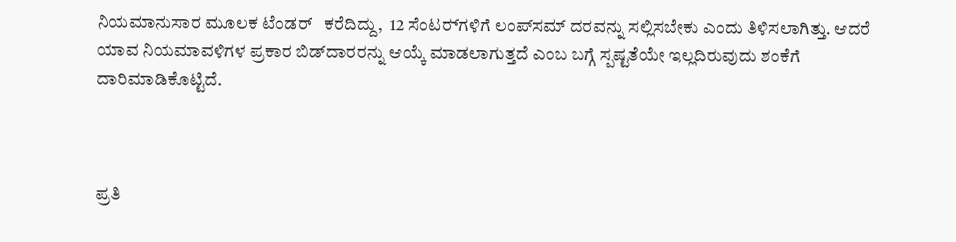ನಿಯಮಾನುಸಾರ ಮೂಲಕ ಟೆಂಡರ್   ಕರೆದಿದ್ದು,  12 ಸೆಂಟರ್‍‌ಗಳಿಗೆ ಲಂಪ್‌ಸಮ್‌ ದರವನ್ನು ಸಲ್ಲಿಸಬೇಕು ಎಂದು ತಿಳಿಸಲಾಗಿತ್ತು. ಆದರೆ ಯಾವ ನಿಯಮಾವಳಿಗಳ ಪ್ರಕಾರ ಬಿಡ್‌ದಾರರನ್ನು ಆಯ್ಕೆ ಮಾಡಲಾಗುತ್ತದೆ ಎಂಬ ಬಗ್ಗೆ ಸ್ಪಷ್ಟತೆಯೇ ಇಲ್ಲದಿರುವುದು ಶಂಕೆಗೆ ದಾರಿಮಾಡಿಕೊಟ್ಟಿದೆ.



ಪ್ರತಿ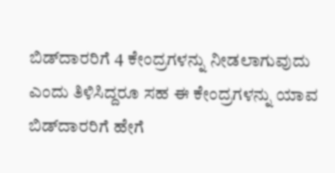ಬಿಡ್‌ದಾರರಿಗೆ 4 ಕೇಂದ್ರಗಳನ್ನು ನೀಡಲಾಗುವುದು ಎಂದು ತಿಳಿಸಿದ್ದರೂ ಸಹ ಈ ಕೇಂದ್ರಗಳನ್ನು ಯಾವ ಬಿಡ್‌ದಾರರಿಗೆ ಹೇಗೆ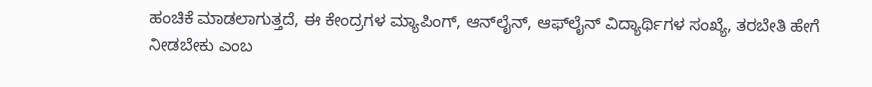ಹಂಚಿಕೆ ಮಾಡಲಾಗುತ್ತದೆ, ಈ ಕೇಂದ್ರಗಳ ಮ್ಯಾಪಿಂಗ್‌, ಆನ್‌ಲೈನ್‌, ಆಫ್‌ಲೈನ್‌ ವಿದ್ಯಾರ್ಥಿಗಳ ಸಂಖ್ಯೆ, ತರಬೇತಿ ಹೇಗೆ ನೀಡಬೇಕು ಎಂಬ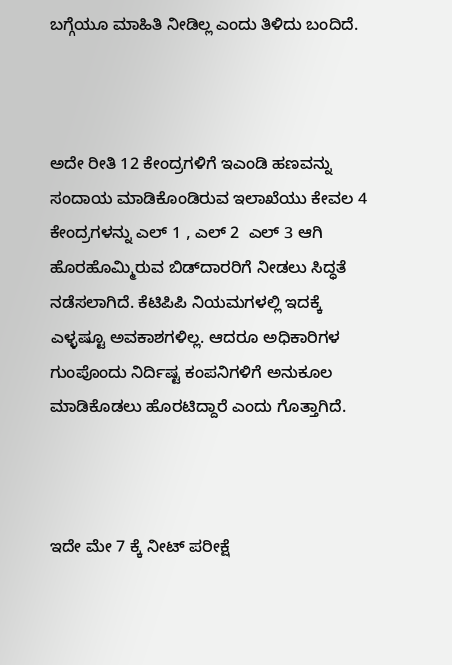ಬಗ್ಗೆಯೂ ಮಾಹಿತಿ ನೀಡಿಲ್ಲ ಎಂದು ತಿಳಿದು ಬಂದಿದೆ.



ಅದೇ ರೀತಿ 12 ಕೇಂದ್ರಗಳಿಗೆ ಇಎಂಡಿ ಹಣವನ್ನು ಸಂದಾಯ ಮಾಡಿಕೊಂಡಿರುವ ಇಲಾಖೆಯು ಕೇವಲ 4  ಕೇಂದ್ರಗಳನ್ನು ಎಲ್‌ 1 , ಎಲ್‌ 2  ಎಲ್‌ 3 ಆಗಿ ಹೊರಹೊಮ್ಮಿರುವ ಬಿಡ್‌ದಾರರಿಗೆ ನೀಡಲು ಸಿದ್ಧತೆ ನಡೆಸಲಾಗಿದೆ. ಕೆಟಿಪಿಪಿ ನಿಯಮಗಳಲ್ಲಿ ಇದಕ್ಕೆ ಎಳ್ಳಷ್ಟೂ ಅವಕಾಶಗಳಿಲ್ಲ. ಆದರೂ ಅಧಿಕಾರಿಗಳ ಗುಂಪೊಂದು ನಿರ್ದಿಷ್ಟ ಕಂಪನಿಗಳಿಗೆ ಅನುಕೂಲ ಮಾಡಿಕೊಡಲು ಹೊರಟಿದ್ದಾರೆ ಎಂದು ಗೊತ್ತಾಗಿದೆ.



ಇದೇ ಮೇ 7 ಕ್ಕೆ ನೀಟ್‌ ಪರೀಕ್ಷೆ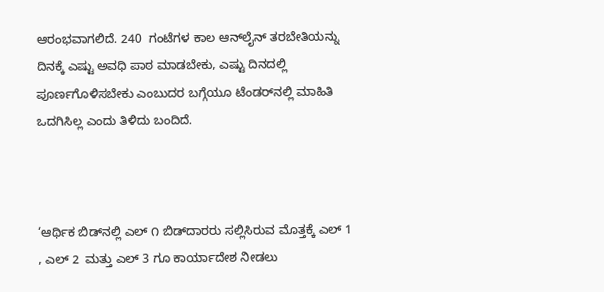ಆರಂಭವಾಗಲಿದೆ. 240  ಗಂಟೆಗಳ ಕಾಲ ಆನ್‌ಲೈನ್‌ ತರಬೇತಿಯನ್ನು ದಿನಕ್ಕೆ ಎಷ್ಟು ಅವಧಿ ಪಾಠ ಮಾಡಬೇಕು, ಎಷ್ಟು ದಿನದಲ್ಲಿ ಪೂರ್ಣಗೊಳಿಸಬೇಕು ಎಂಬುದರ ಬಗ್ಗೆಯೂ ಟೆಂಡರ್‍‌ನಲ್ಲಿ ಮಾಹಿತಿ ಒದಗಿಸಿಲ್ಲ ಎಂದು ತಿಳಿದು ಬಂದಿದೆ.



‘ಆರ್ಥಿಕ ಬಿಡ್‌ನಲ್ಲಿ ಎಲ್‌ ೧ ಬಿಡ್‌ದಾರರು ಸಲ್ಲಿಸಿರುವ ಮೊತ್ತಕ್ಕೆ ಎಲ್‌ 1 , ಎಲ್‌ 2  ಮತ್ತು ಎಲ್‌ 3 ಗೂ ಕಾರ್ಯಾದೇಶ ನೀಡಲು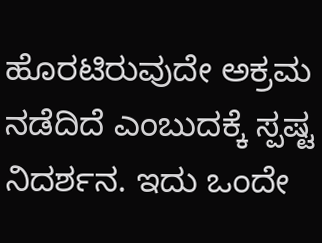ಹೊರಟಿರುವುದೇ ಅಕ್ರಮ ನಡೆದಿದೆ ಎಂಬುದಕ್ಕೆ ಸ್ಪಷ್ಟ ನಿದರ್ಶನ. ಇದು ಒಂದೇ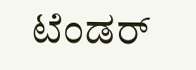ಟೆಂಡರ್‌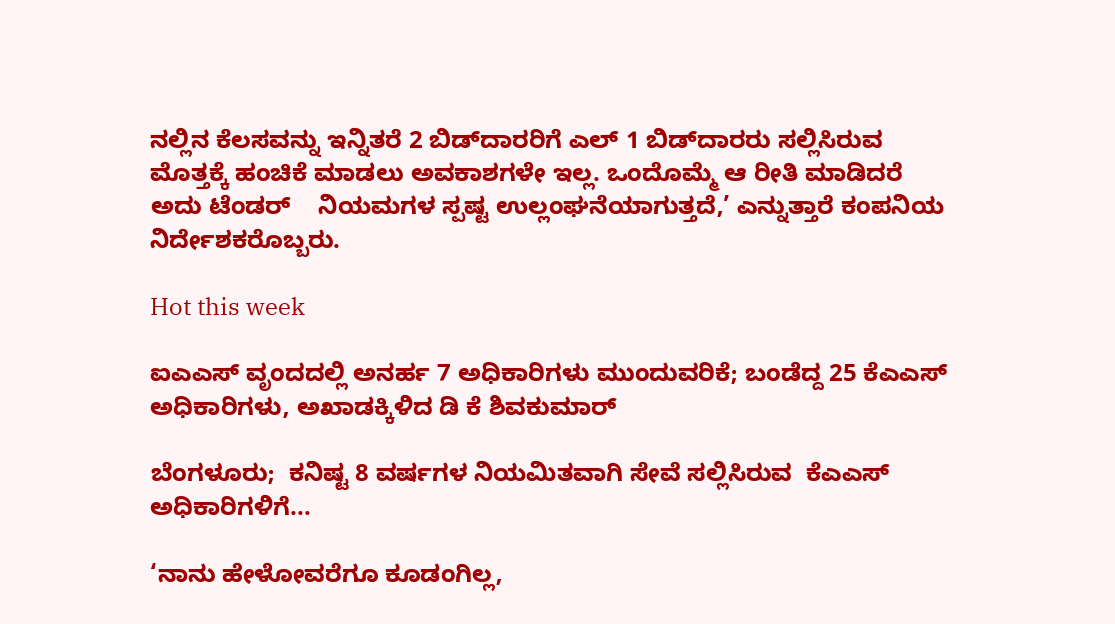ನಲ್ಲಿನ ಕೆಲಸವನ್ನು ಇನ್ನಿತರೆ 2 ಬಿಡ್‌ದಾರರಿಗೆ ಎಲ್‌ 1 ಬಿಡ್‌ದಾರರು ಸಲ್ಲಿಸಿರುವ ಮೊತ್ತಕ್ಕೆ ಹಂಚಿಕೆ ಮಾಡಲು ಅವಕಾಶಗಳೇ ಇಲ್ಲ. ಒಂದೊಮ್ಮೆ ಆ ರೀತಿ ಮಾಡಿದರೆ ಅದು ಟೆಂಡರ್    ನಿಯಮಗಳ ಸ್ಪಷ್ಟ ಉಲ್ಲಂಘನೆಯಾಗುತ್ತದೆ,’ ಎನ್ನುತ್ತಾರೆ ಕಂಪನಿಯ ನಿರ್ದೇಶಕರೊಬ್ಬರು.

Hot this week

ಐಎಎಸ್‌ ವೃಂದದಲ್ಲಿ ಅನರ್ಹ 7 ಅಧಿಕಾರಿಗಳು ಮುಂದುವರಿಕೆ; ಬಂಡೆದ್ದ 25 ಕೆಎಎಸ್‌ ಅಧಿಕಾರಿಗಳು, ಅಖಾಡಕ್ಕಿಳಿದ ಡಿ ಕೆ ಶಿವಕುಮಾರ್

ಬೆಂಗಳೂರು;  ಕನಿಷ್ಟ 8 ವರ್ಷಗಳ ನಿಯಮಿತವಾಗಿ ಸೇವೆ ಸಲ್ಲಿಸಿರುವ  ಕೆಎಎಸ್‌ ಅಧಿಕಾರಿಗಳಿಗೆ...

‘ನಾನು ಹೇಳೋವರೆಗೂ ಕೂಡಂಗಿಲ್ಲ,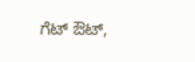ಗೆಟ್‌ ಔಟ್‌,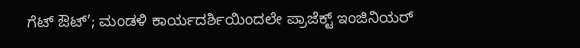ಗೆಟ್‌ ಔಟ್’; ಮಂಡಳಿ ಕಾರ್ಯದರ್ಶಿಯಿಂದಲೇ ಪ್ರಾಜೆಕ್ಟ್ ಇಂಜಿನಿಯರ್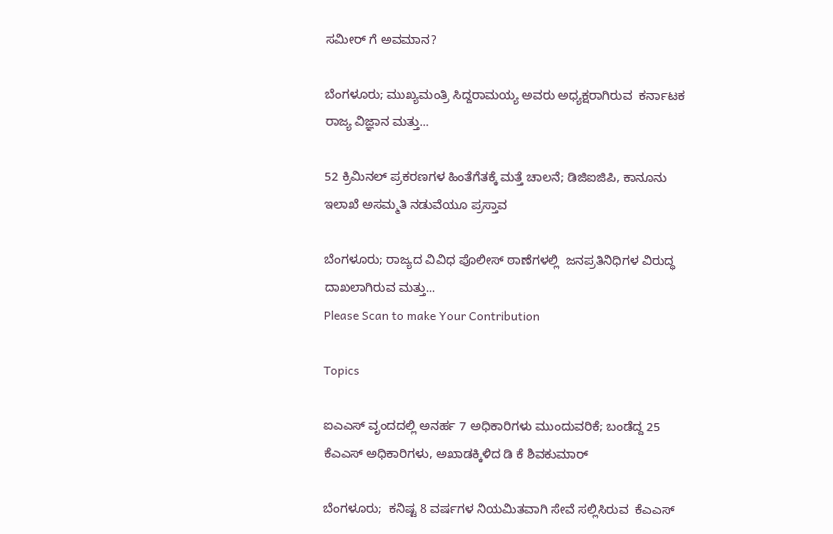ಸಮೀರ್ ಗೆ ಅವಮಾನ?

ಬೆಂಗಳೂರು; ಮುಖ್ಯಮಂತ್ರಿ ಸಿದ್ದರಾಮಯ್ಯ ಅವರು ಅಧ್ಯಕ್ಷರಾಗಿರುವ  ಕರ್ನಾಟಕ ರಾಜ್ಯ ವಿಜ್ಞಾನ ಮತ್ತು...

52 ಕ್ರಿಮಿನಲ್ ಪ್ರಕರಣಗಳ ಹಿಂತೆಗೆತಕ್ಕೆ ಮತ್ತೆ ಚಾಲನೆ; ಡಿಜಿಐಜಿಪಿ, ಕಾನೂನು ಇಲಾಖೆ ಅಸಮ್ಮತಿ ನಡುವೆಯೂ ಪ್ರಸ್ತಾವ

ಬೆಂಗಳೂರು; ರಾಜ್ಯದ ವಿವಿಧ ಪೊಲೀಸ್‌ ಠಾಣೆಗಳಲ್ಲಿ  ಜನಪ್ರತಿನಿಧಿಗಳ ವಿರುದ್ಧ  ದಾಖಲಾಗಿರುವ ಮತ್ತು...
Please Scan to make Your Contribution

Topics

ಐಎಎಸ್‌ ವೃಂದದಲ್ಲಿ ಅನರ್ಹ 7 ಅಧಿಕಾರಿಗಳು ಮುಂದುವರಿಕೆ; ಬಂಡೆದ್ದ 25 ಕೆಎಎಸ್‌ ಅಧಿಕಾರಿಗಳು, ಅಖಾಡಕ್ಕಿಳಿದ ಡಿ ಕೆ ಶಿವಕುಮಾರ್

ಬೆಂಗಳೂರು;  ಕನಿಷ್ಟ 8 ವರ್ಷಗಳ ನಿಯಮಿತವಾಗಿ ಸೇವೆ ಸಲ್ಲಿಸಿರುವ  ಕೆಎಎಸ್‌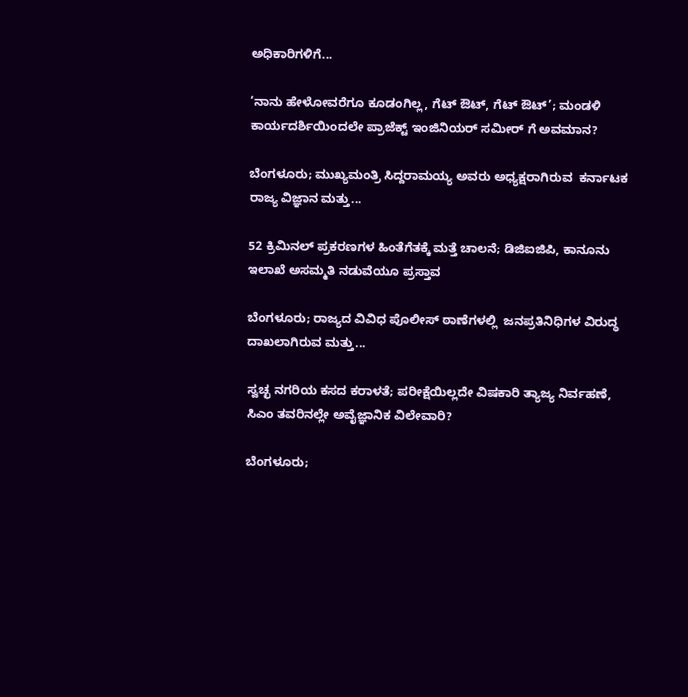ಅಧಿಕಾರಿಗಳಿಗೆ...

‘ನಾನು ಹೇಳೋವರೆಗೂ ಕೂಡಂಗಿಲ್ಲ, ಗೆಟ್‌ ಔಟ್‌, ಗೆಟ್‌ ಔಟ್’; ಮಂಡಳಿ ಕಾರ್ಯದರ್ಶಿಯಿಂದಲೇ ಪ್ರಾಜೆಕ್ಟ್ ಇಂಜಿನಿಯರ್ ಸಮೀರ್ ಗೆ ಅವಮಾನ?

ಬೆಂಗಳೂರು; ಮುಖ್ಯಮಂತ್ರಿ ಸಿದ್ದರಾಮಯ್ಯ ಅವರು ಅಧ್ಯಕ್ಷರಾಗಿರುವ  ಕರ್ನಾಟಕ ರಾಜ್ಯ ವಿಜ್ಞಾನ ಮತ್ತು...

52 ಕ್ರಿಮಿನಲ್ ಪ್ರಕರಣಗಳ ಹಿಂತೆಗೆತಕ್ಕೆ ಮತ್ತೆ ಚಾಲನೆ; ಡಿಜಿಐಜಿಪಿ, ಕಾನೂನು ಇಲಾಖೆ ಅಸಮ್ಮತಿ ನಡುವೆಯೂ ಪ್ರಸ್ತಾವ

ಬೆಂಗಳೂರು; ರಾಜ್ಯದ ವಿವಿಧ ಪೊಲೀಸ್‌ ಠಾಣೆಗಳಲ್ಲಿ  ಜನಪ್ರತಿನಿಧಿಗಳ ವಿರುದ್ಧ  ದಾಖಲಾಗಿರುವ ಮತ್ತು...

ಸ್ವಚ್ಛ ನಗರಿಯ ಕಸದ ಕರಾಳತೆ; ಪರೀಕ್ಷೆಯಿಲ್ಲದೇ ವಿಷಕಾರಿ ತ್ಯಾಜ್ಯ ನಿರ್ವಹಣೆ, ಸಿಎಂ ತವರಿನಲ್ಲೇ ಅವೈಜ್ಞಾನಿಕ ವಿಲೇವಾರಿ?

ಬೆಂಗಳೂರು;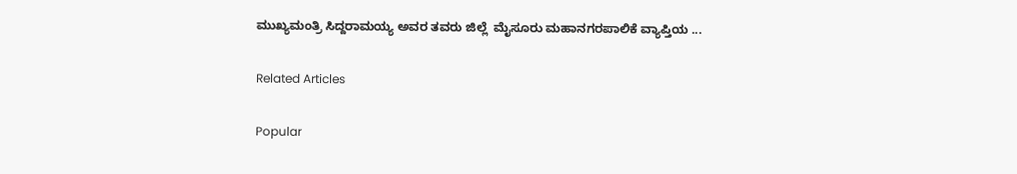ಮುಖ್ಯಮಂತ್ರಿ ಸಿದ್ದರಾಮಯ್ಯ ಅವರ ತವರು ಜಿಲ್ಲೆ  ಮೈಸೂರು ಮಹಾನಗರಪಾಲಿಕೆ ವ್ಯಾಪ್ತಿಯ ...

Related Articles

Popular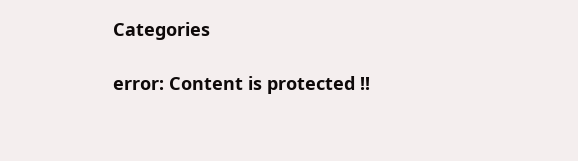Categories

error: Content is protected !!